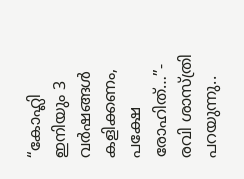“കോഹ്ലി ഇനിയും 3 വർഷങ്ങൾ കളിക്കണം, പക്ഷേ രോഹിത്…”- രവി ശാസ്ത്രി പറയുന്നു..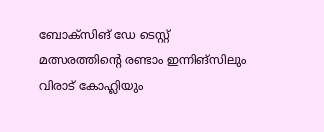ബോക്സിങ്‌ ഡേ ടെസ്റ്റ് മത്സരത്തിന്റെ രണ്ടാം ഇന്നിങ്സിലും വിരാട് കോഹ്ലിയും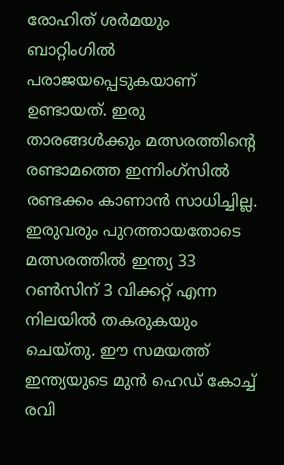രോഹിത് ശർമയും ബാറ്റിംഗിൽ പരാജയപ്പെടുകയാണ് ഉണ്ടായത്. ഇരു താരങ്ങൾക്കും മത്സരത്തിന്റെ രണ്ടാമത്തെ ഇന്നിംഗ്സിൽ രണ്ടക്കം കാണാൻ സാധിച്ചില്ല. ഇരുവരും പുറത്തായതോടെ മത്സരത്തിൽ ഇന്ത്യ 33 റൺസിന് 3 വിക്കറ്റ് എന്ന നിലയിൽ തകരുകയും ചെയ്തു. ഈ സമയത്ത് ഇന്ത്യയുടെ മുൻ ഹെഡ് കോച്ച് രവി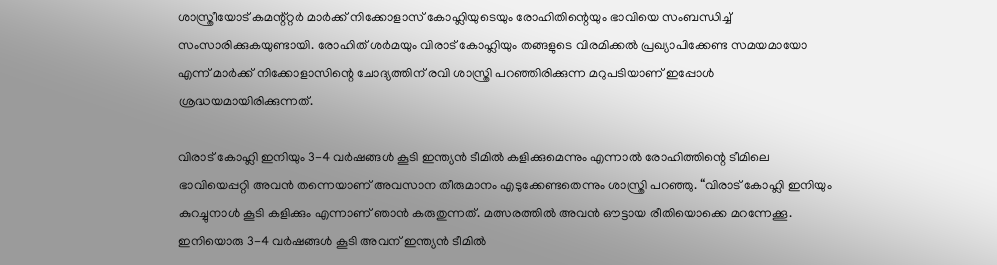ശാസ്ത്രീയോട് കമന്റ്റ്റർ മാർക്ക് നിക്കോളാസ് കോഹ്ലിയുടെയും രോഹിതിന്റെയും ഭാവിയെ സംബന്ധിച്ച് സംസാരിക്കുകയുണ്ടായി. രോഹിത് ശർമയും വിരാട് കോഹ്ലിയും തങ്ങളുടെ വിരമിക്കൽ പ്രഖ്യാപിക്കേണ്ട സമയമായോ എന്ന് മാർക്ക് നിക്കോളാസിന്റെ ചോദ്യത്തിന് രവി ശാസ്ത്രി പറഞ്ഞിരിക്കുന്ന മറുപടിയാണ് ഇപ്പോൾ ശ്രദ്ധയമായിരിക്കുന്നത്.

വിരാട് കോഹ്ലി ഇനിയും 3-4 വർഷങ്ങൾ കൂടി ഇന്ത്യൻ ടീമിൽ കളിക്കുമെന്നും എന്നാൽ രോഹിത്തിന്റെ ടീമിലെ ഭാവിയെപ്പറ്റി അവൻ തന്നെയാണ് അവസാന തീരുമാനം എടുക്കേണ്ടതെന്നും ശാസ്ത്രി പറഞ്ഞു. “വിരാട് കോഹ്ലി ഇനിയും കുറച്ചുനാൾ കൂടി കളിക്കും എന്നാണ് ഞാൻ കരുതുന്നത്. മത്സരത്തിൽ അവൻ ഔട്ടായ രീതിയൊക്കെ മറന്നേക്കൂ. ഇനിയൊരു 3-4 വർഷങ്ങൾ കൂടി അവന് ഇന്ത്യൻ ടീമിൽ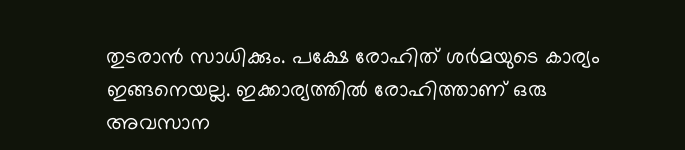തുടരാൻ സാധിക്കും. പക്ഷേ രോഹിത് ശർമയുടെ കാര്യം ഇങ്ങനെയല്ല. ഇക്കാര്യത്തിൽ രോഹിത്താണ് ഒരു അവസാന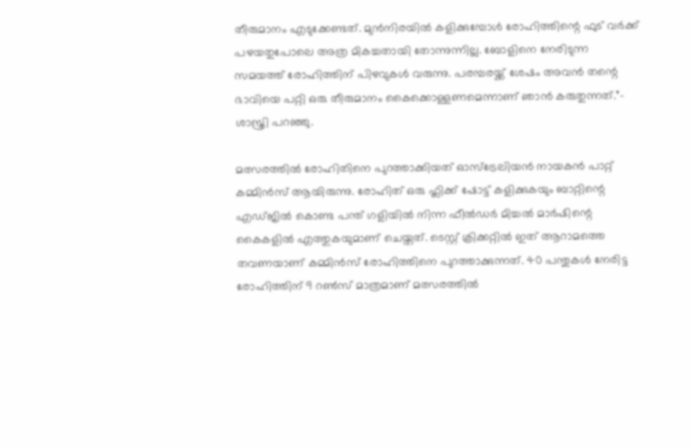തീരുമാനം എടുക്കേണ്ടത്. മുൻനിരയിൽ കളിക്കുമ്പോൾ രോഹിത്തിന്റെ ഫുട് വർക്ക് പഴയതുപോലെ അത്ര മികച്ചതായി തോന്നുന്നില്ല. ബോളിനെ നേരിടുന്ന സമയത്ത് രോഹിത്തിന് പിഴവുകൾ വരുന്നു. പരമ്പരയ്ക്ക് ശേഷം അവൻ തന്റെ ഭാവിയെ പറ്റി ഒരു തീരുമാനം കൈക്കൊള്ളണമെന്നാണ് ഞാൻ കരുതുന്നത്.”- ശാസ്ത്രി പറഞ്ഞു.

മത്സരത്തിൽ രോഹിതിനെ പുറത്താക്കിയത് ഓസ്ട്രേലിയൻ നായകൻ പാറ്റ് കമ്മിൻസ് ആയിരുന്നു. രോഹിത് ഒരു ഫ്ലിക്ക് ഷോട്ട് കളിക്കുകയും ബാറ്റിന്റെ എഡ്ജിൽ കൊണ്ട പന്ത് ഗളിയിൽ നിന്ന ഫീൽഡർ മിച്ചൽ മാർഷിന്റെ കൈകളിൽ എത്തുകയുമാണ് ചെയ്തത്. ടെസ്റ്റ് ക്രിക്കറ്റിൽ ഇത് ആറാമത്തെ തവണയാണ് കമ്മിൻസ് രോഹിത്തിനെ പുറത്താക്കുന്നത്. 40 പന്തുകൾ നേരിട്ട രോഹിത്തിന് 9 റൺസ് മാത്രമാണ് മത്സരത്തിൽ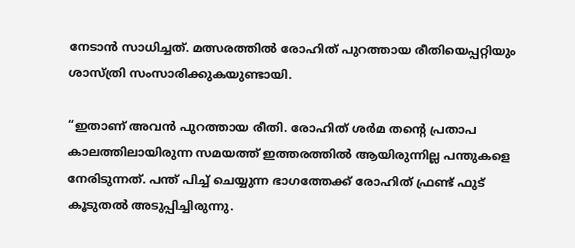നേടാൻ സാധിച്ചത്. മത്സരത്തിൽ രോഹിത് പുറത്തായ രീതിയെപ്പറ്റിയും ശാസ്ത്രി സംസാരിക്കുകയുണ്ടായി.

“ഇതാണ് അവൻ പുറത്തായ രീതി. രോഹിത് ശർമ തന്റെ പ്രതാപ കാലത്തിലായിരുന്ന സമയത്ത് ഇത്തരത്തിൽ ആയിരുന്നില്ല പന്തുകളെ നേരിടുന്നത്. പന്ത് പിച്ച് ചെയ്യുന്ന ഭാഗത്തേക്ക് രോഹിത് ഫ്രണ്ട് ഫുട് കൂടുതൽ അടുപ്പിച്ചിരുന്നു.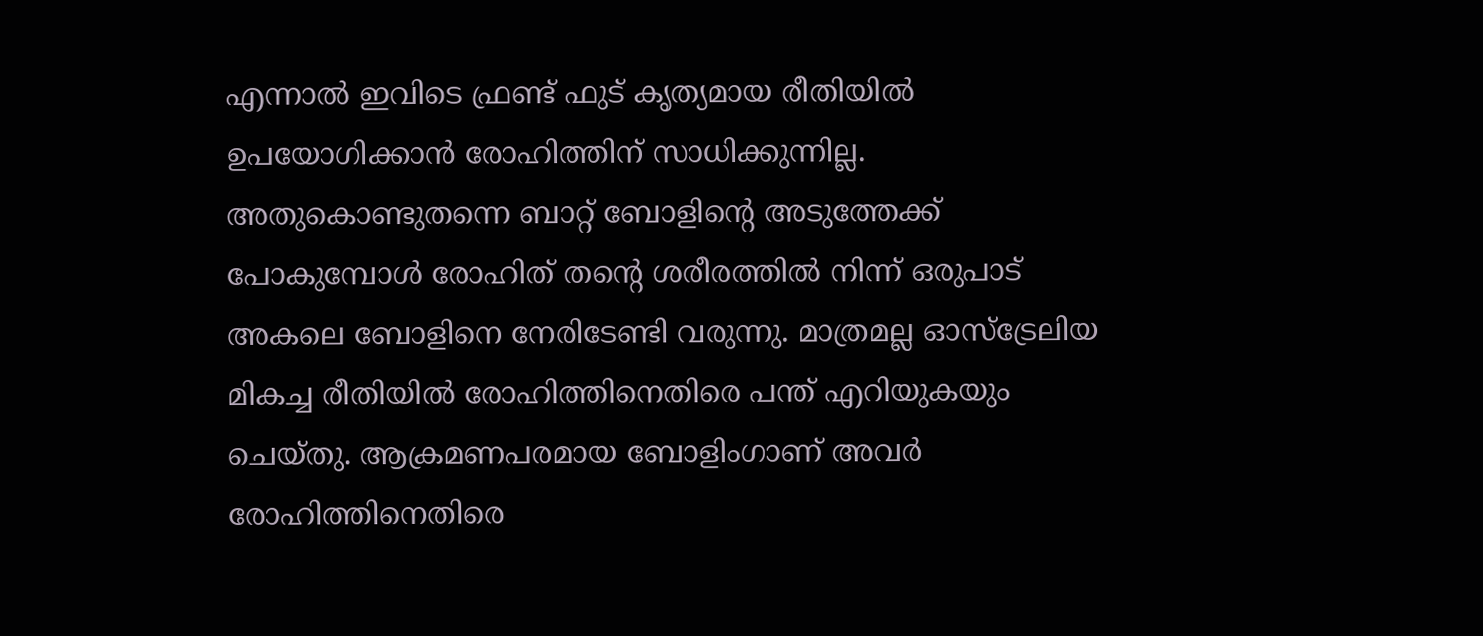എന്നാൽ ഇവിടെ ഫ്രണ്ട് ഫുട് കൃത്യമായ രീതിയിൽ ഉപയോഗിക്കാൻ രോഹിത്തിന് സാധിക്കുന്നില്ല. അതുകൊണ്ടുതന്നെ ബാറ്റ് ബോളിന്റെ അടുത്തേക്ക് പോകുമ്പോൾ രോഹിത് തന്റെ ശരീരത്തിൽ നിന്ന് ഒരുപാട് അകലെ ബോളിനെ നേരിടേണ്ടി വരുന്നു. മാത്രമല്ല ഓസ്ട്രേലിയ മികച്ച രീതിയിൽ രോഹിത്തിനെതിരെ പന്ത് എറിയുകയും ചെയ്തു. ആക്രമണപരമായ ബോളിംഗാണ് അവർ രോഹിത്തിനെതിരെ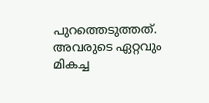പുറത്തെടുത്തത്. അവരുടെ ഏറ്റവും മികച്ച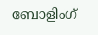ബോളിംഗ്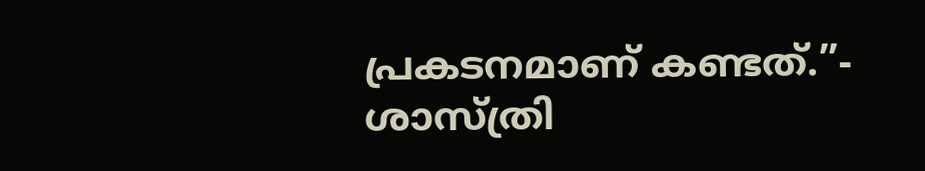പ്രകടനമാണ് കണ്ടത്.”- ശാസ്ത്രി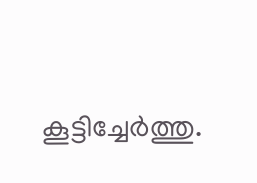കൂട്ടിച്ചേർത്തു.